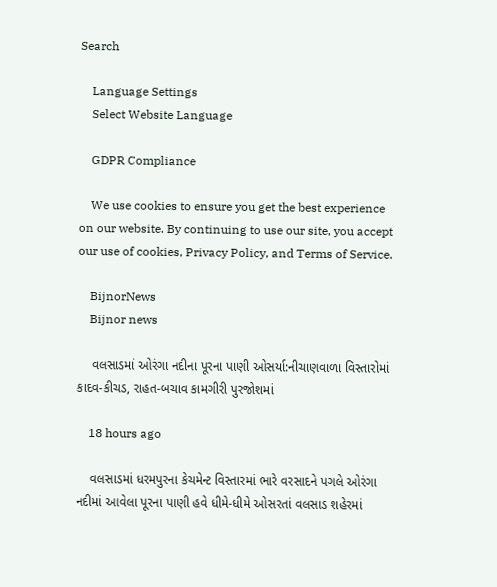Search

    Language Settings
    Select Website Language

    GDPR Compliance

    We use cookies to ensure you get the best experience on our website. By continuing to use our site, you accept our use of cookies, Privacy Policy, and Terms of Service.

    BijnorNews
    Bijnor news

    વલસાડમાં ઓરંગા નદીના પૂરના પાણી ઓસર્યા:નીચાણવાળા વિસ્તારોમાં કાદવ-કીચડ, રાહત-બચાવ કામગીરી પુરજોશમાં

    18 hours ago

    વલસાડમાં ધરમપુરના કેચમેન્ટ વિસ્તારમાં ભારે વરસાદને પગલે ઓરંગા નદીમાં આવેલા પૂરના પાણી હવે ધીમે-ધીમે ઓસરતાં વલસાડ શહેરમાં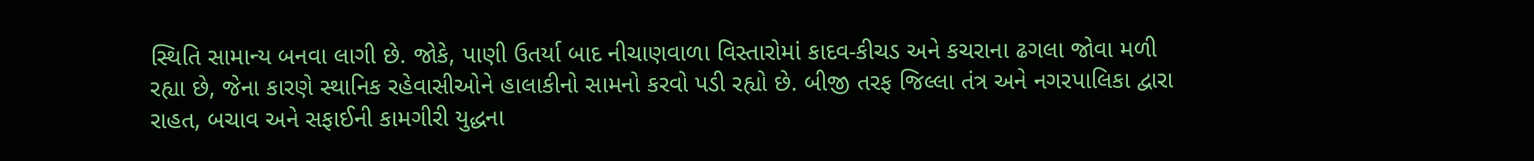સ્થિતિ સામાન્ય બનવા લાગી છે. જોકે, પાણી ઉતર્યા બાદ નીચાણવાળા વિસ્તારોમાં કાદવ-કીચડ અને કચરાના ઢગલા જોવા મળી રહ્યા છે, જેના કારણે સ્થાનિક રહેવાસીઓને હાલાકીનો સામનો કરવો પડી રહ્યો છે. બીજી તરફ જિલ્લા તંત્ર અને નગરપાલિકા દ્વારા રાહત, બચાવ અને સફાઈની કામગીરી યુદ્ધના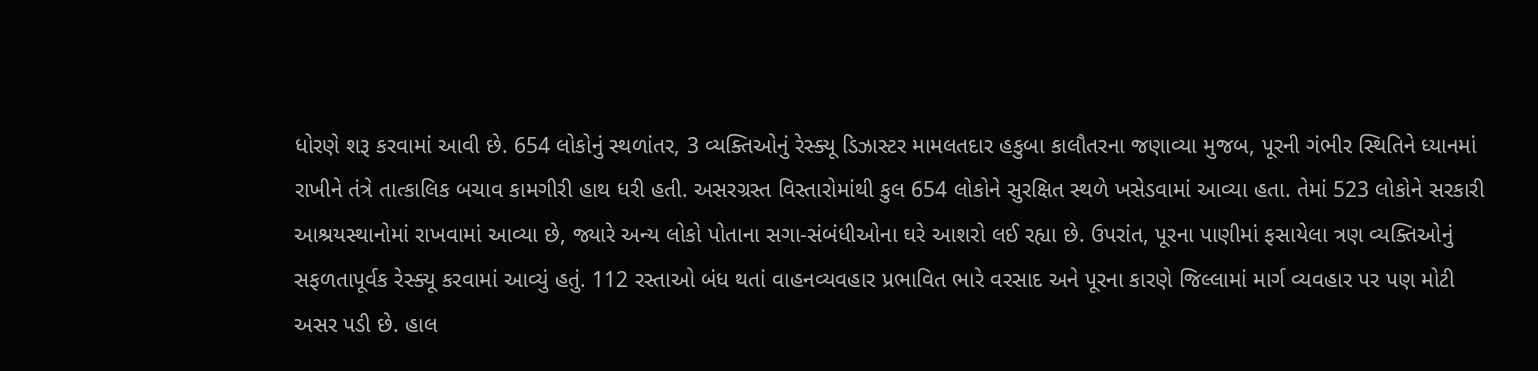ધોરણે શરૂ કરવામાં આવી છે. 654 લોકોનું સ્થળાંતર, 3 વ્યક્તિઓનું રેસ્ક્યૂ ડિઝાસ્ટર મામલતદાર હકુબા કાલૌતરના જણાવ્યા મુજબ, પૂરની ગંભીર સ્થિતિને ધ્યાનમાં રાખીને તંત્રે તાત્કાલિક બચાવ કામગીરી હાથ ધરી હતી. અસરગ્રસ્ત વિસ્તારોમાંથી કુલ 654 લોકોને સુરક્ષિત સ્થળે ખસેડવામાં આવ્યા હતા. તેમાં 523 લોકોને સરકારી આશ્રયસ્થાનોમાં રાખવામાં આવ્યા છે, જ્યારે અન્ય લોકો પોતાના સગા-સંબંધીઓના ઘરે આશરો લઈ રહ્યા છે. ઉપરાંત, પૂરના પાણીમાં ફસાયેલા ત્રણ વ્યક્તિઓનું સફળતાપૂર્વક રેસ્ક્યૂ કરવામાં આવ્યું હતું. 112 રસ્તાઓ બંધ થતાં વાહનવ્યવહાર પ્રભાવિત ભારે વરસાદ અને પૂરના કારણે જિલ્લામાં માર્ગ વ્યવહાર પર પણ મોટી અસર પડી છે. હાલ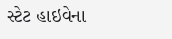સ્ટેટ હાઇવેના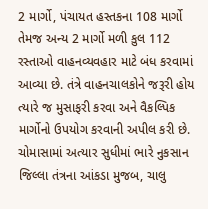2 માર્ગો, પંચાયત હસ્તકના 108 માર્ગો તેમજ અન્ય 2 માર્ગો મળી કુલ 112 રસ્તાઓ વાહનવ્યવહાર માટે બંધ કરવામાં આવ્યા છે. તંત્રે વાહનચાલકોને જરૂરી હોય ત્યારે જ મુસાફરી કરવા અને વૈકલ્પિક માર્ગોનો ઉપયોગ કરવાની અપીલ કરી છે. ચોમાસામાં અત્યાર સુધીમાં ભારે નુકસાન જિલ્લા તંત્રના આંકડા મુજબ, ચાલુ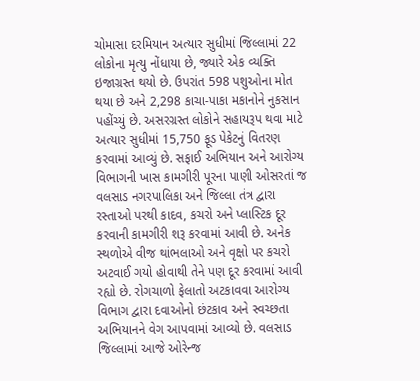ચોમાસા દરમિયાન અત્યાર સુધીમાં જિલ્લામાં 22 લોકોના મૃત્યુ નોંધાયા છે, જ્યારે એક વ્યક્તિ ઇજાગ્રસ્ત થયો છે. ઉપરાંત 598 પશુઓના મોત થયા છે અને 2,298 કાચા-પાકા મકાનોને નુકસાન પહોંચ્યું છે. અસરગ્રસ્ત લોકોને સહાયરૂપ થવા માટે અત્યાર સુધીમાં 15,750 ફૂડ પેકેટનું વિતરણ કરવામાં આવ્યું છે. સફાઈ અભિયાન અને આરોગ્ય વિભાગની ખાસ કામગીરી પૂરના પાણી ઓસરતાં જ વલસાડ નગરપાલિકા અને જિલ્લા તંત્ર દ્વારા રસ્તાઓ પરથી કાદવ, કચરો અને પ્લાસ્ટિક દૂર કરવાની કામગીરી શરૂ કરવામાં આવી છે. અનેક સ્થળોએ વીજ થાંભલાઓ અને વૃક્ષો પર કચરો અટવાઈ ગયો હોવાથી તેને પણ દૂર કરવામાં આવી રહ્યો છે. રોગચાળો ફેલાતો અટકાવવા આરોગ્ય વિભાગ દ્વારા દવાઓનો છંટકાવ અને સ્વચ્છતા અભિયાનને વેગ આપવામાં આવ્યો છે. વલસાડ જિલ્લામાં આજે ઓરેન્જ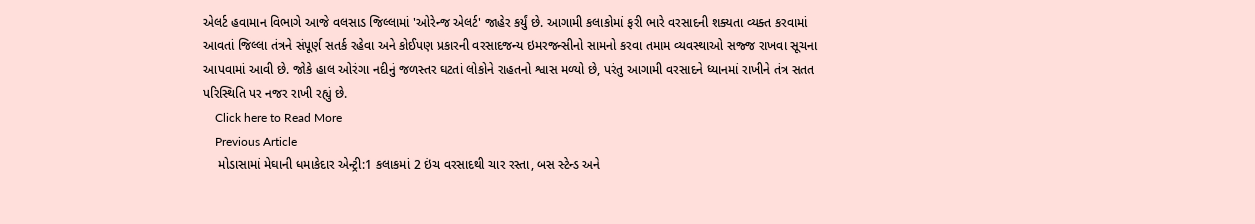એલર્ટ હવામાન વિભાગે આજે વલસાડ જિલ્લામાં 'ઓરેન્જ એલર્ટ' જાહેર કર્યું છે. આગામી કલાકોમાં ફરી ભારે વરસાદની શક્યતા વ્યક્ત કરવામાં આવતાં જિલ્લા તંત્રને સંપૂર્ણ સતર્ક રહેવા અને કોઈપણ પ્રકારની વરસાદજન્ય ઇમરજન્સીનો સામનો કરવા તમામ વ્યવસ્થાઓ સજ્જ રાખવા સૂચના આપવામાં આવી છે. જોકે હાલ ઓરંગા નદીનું જળસ્તર ઘટતાં લોકોને રાહતનો શ્વાસ મળ્યો છે, પરંતુ આગામી વરસાદને ધ્યાનમાં રાખીને તંત્ર સતત પરિસ્થિતિ પર નજર રાખી રહ્યું છે.
    Click here to Read More
    Previous Article
    મોડાસામાં મેઘાની ધમાકેદાર એન્ટ્રી:1 કલાકમાં 2 ઇંચ વરસાદથી ચાર રસ્તા, બસ સ્ટેન્ડ અને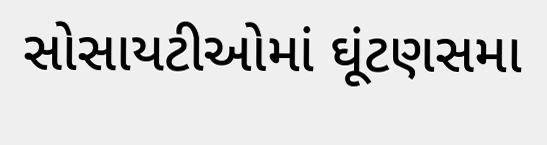સોસાયટીઓમાં ઘૂંટણસમા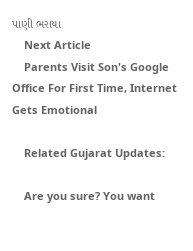પાણી ભરાયા
    Next Article
    Parents Visit Son's Google Office For First Time, Internet Gets Emotional

    Related Gujarat Updates:

    Are you sure? You want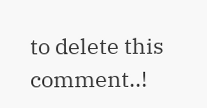to delete this comment..!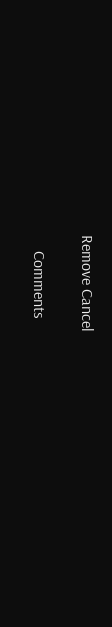Remove Cancel

    Comments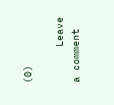(0)

      Leave a comment